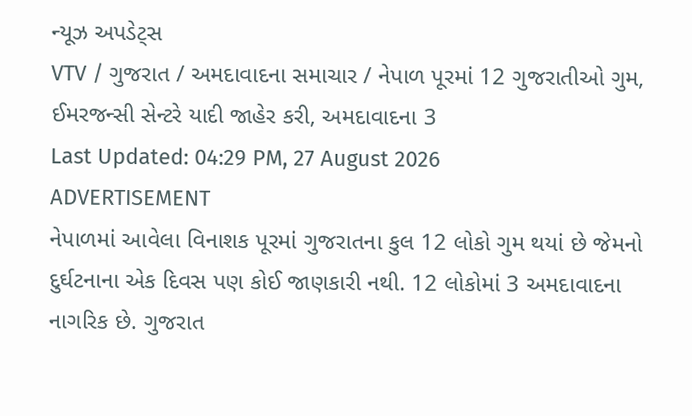ન્યૂઝ અપડેટ્સ
VTV / ગુજરાત / અમદાવાદના સમાચાર / નેપાળ પૂરમાં 12 ગુજરાતીઓ ગુમ, ઈમરજન્સી સેન્ટરે યાદી જાહેર કરી, અમદાવાદના 3
Last Updated: 04:29 PM, 27 August 2026
ADVERTISEMENT
નેપાળમાં આવેલા વિનાશક પૂરમાં ગુજરાતના કુલ 12 લોકો ગુમ થયાં છે જેમનો દુર્ઘટનાના એક દિવસ પણ કોઈ જાણકારી નથી. 12 લોકોમાં 3 અમદાવાદના નાગરિક છે. ગુજરાત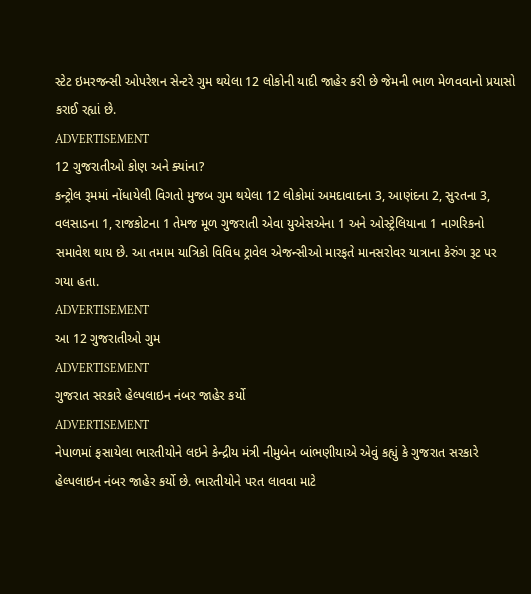સ્ટેટ ઇમરજન્સી ઓપરેશન સેન્ટરે ગુમ થયેલા 12 લોકોની યાદી જાહેર કરી છે જેમની ભાળ મેળવવાનો પ્રયાસો કરાઈ રહ્યાં છે.
ADVERTISEMENT
12 ગુજરાતીઓ કોણ અને ક્યાંના?
કન્ટ્રોલ રૂમમાં નોંધાયેલી વિગતો મુજબ ગુમ થયેલા 12 લોકોમાં અમદાવાદના 3, આણંદના 2, સુરતના 3, વલસાડના 1, રાજકોટના 1 તેમજ મૂળ ગુજરાતી એવા યુએસએના 1 અને ઓસ્ટ્રેલિયાના 1 નાગરિકનો સમાવેશ થાય છે. આ તમામ યાત્રિકો વિવિધ ટ્રાવેલ એજન્સીઓ મારફતે માનસરોવર યાત્રાના કેરુંગ રૂટ પર ગયા હતા.
ADVERTISEMENT
આ 12 ગુજરાતીઓ ગુમ
ADVERTISEMENT
ગુજરાત સરકારે હેલ્પલાઇન નંબર જાહેર કર્યો
ADVERTISEMENT
નેપાળમાં ફસાયેલા ભારતીયોને લઇને કેન્દ્રીય મંત્રી નીમુબેન બાંભણીયાએ એવું કહ્યું કે ગુજરાત સરકારે હેલ્પલાઇન નંબર જાહેર કર્યો છે. ભારતીયોને પરત લાવવા માટે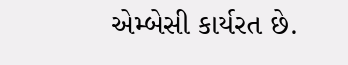એમ્બેસી કાર્યરત છે.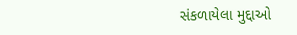સંકળાયેલા મુદ્દાઓ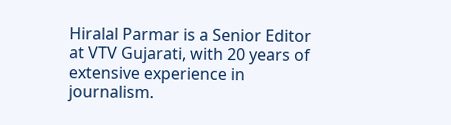Hiralal Parmar is a Senior Editor at VTV Gujarati, with 20 years of extensive experience in journalism.